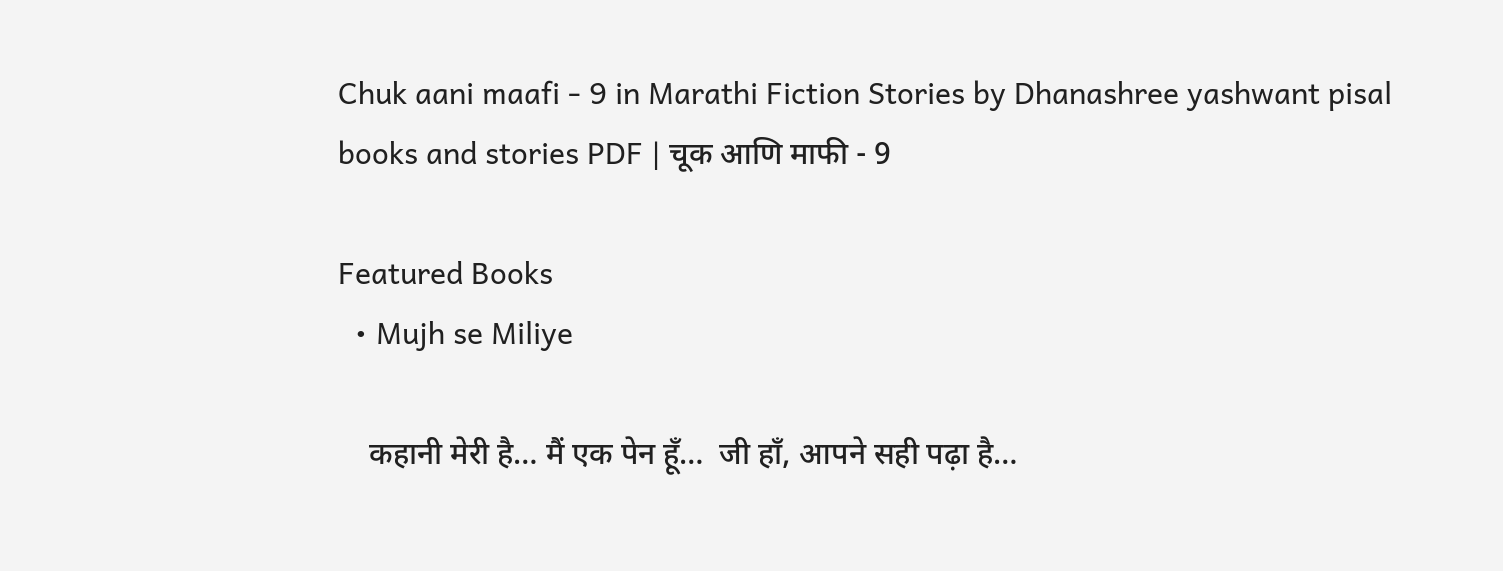Chuk aani maafi - 9 in Marathi Fiction Stories by Dhanashree yashwant pisal books and stories PDF | चूक आणि माफी - 9

Featured Books
  • Mujh se Miliye

    कहानी मेरी है… मैं एक पेन हूँ…  जी हाँ, आपने सही पढ़ा है…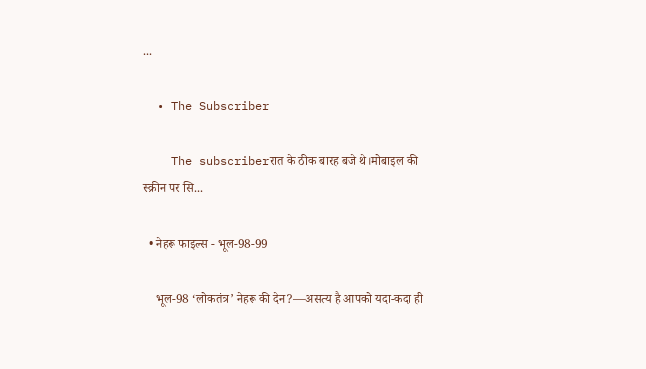...

  • The Subscriber

    The subscriberरात के ठीक बारह बजे थे।मोबाइल की स्क्रीन पर सि...

  • नेहरू फाइल्स - भूल-98-99

    भूल-98 ‘लोकतंत्र’ नेहरू की देन?—असत्य है आपको यदा-कदा ही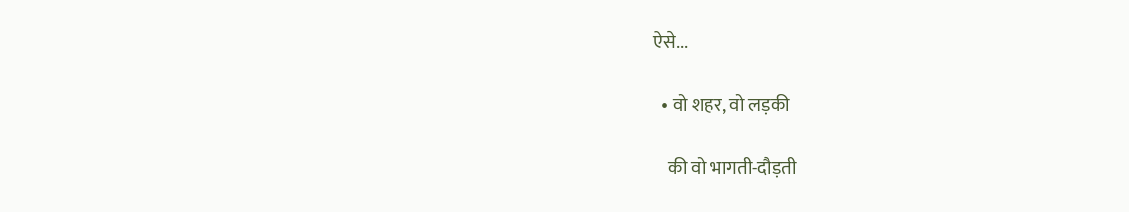ऐसे...

  • वो शहर, वो लड़की

    की वो भागती-दौड़ती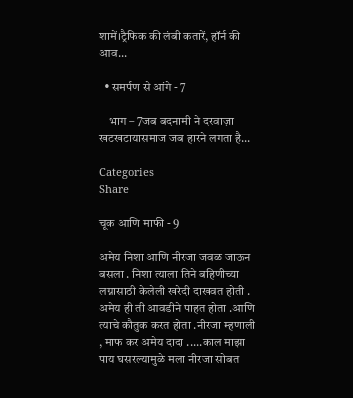शामें।ट्रैफिक की लंबी कतारें, हॉर्न की आव...

  • समर्पण से आंगे - 7

    भाग – 7जब बदनामी ने दरवाज़ा खटखटायासमाज जब हारने लगता है...

Categories
Share

चूक आणि माफी - 9

अमेय निशा आणि नीरजा जवळ जाऊन बसला . निशा त्याला तिने बहिणीच्या लग्नासाठी केलेली खरेदी दाखवत होती . अमेय ही ती आवडीने पाहत होता .आणि त्याचे कौतुक करत होता .नीरजा म्हणाली , माफ कर अमेय दादा .....काल माझा पाय घसरल्यामुळे मला नीरजा सोबत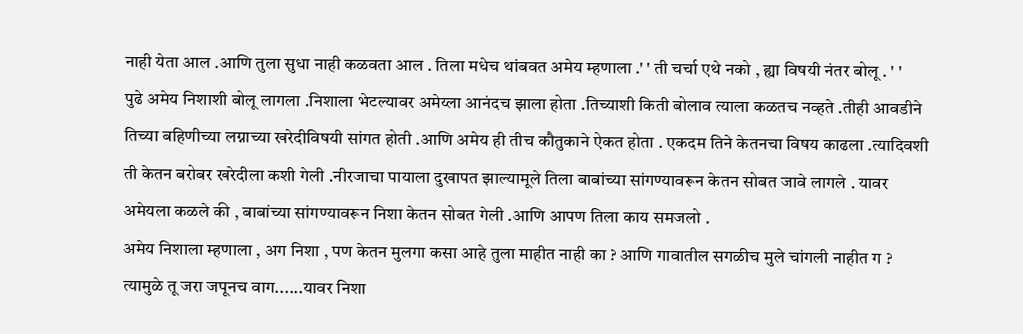नाही येता आल .आणि तुला सुधा नाही कळवता आल . तिला मधेच थांबवत अमेय म्हणाला .' ' ती चर्चा एथे नको , ह्या विषयी नंतर बोलू . ' '
पुढे अमेय निशाशी बोलू लागला .निशाला भेटल्यावर अमेय्ला आनंदच झाला होता .तिच्याशी किती बोलाव त्याला कळतच नव्हते .तीही आवडीने तिच्या बहिणीच्या लग्नाच्या खरेदीविषयी सांगत होती .आणि अमेय ही तीच कौतुकाने ऐकत होता . एकदम तिने केतनचा विषय काढला .त्यादिवशी ती केतन बरोबर खरेदीला कशी गेली .नीरजाचा पायाला दुखापत झाल्यामूले तिला बाबांच्या सांगण्यावरून केतन सोबत जावे लागले . यावर अमेयला कळले की , बाबांच्या सांगण्यावरून निशा केतन सोबत गेली .आणि आपण तिला काय समजलो .
अमेय निशाला म्हणाला , अग निशा , पण केतन मुलगा कसा आहे तुला माहीत नाही का ? आणि गावातील सगळीच मुले चांगली नाहीत ग ? त्यामुळे तू जरा जपूनच वाग......यावर निशा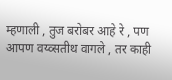म्हणाली , तुज बरोबर आहे रे , पण आपण वय्व्सतीथ वागले , तर काही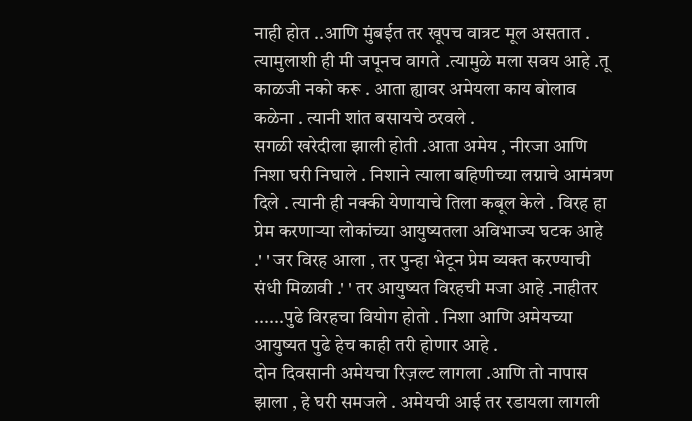नाही होत ..आणि मुंबईत तर खूपच वात्रट मूल असतात . त्यामुलाशी ही मी जपूनच वागते .त्यामुळे मला सवय आहे .तू काळजी नको करू . आता ह्यावर अमेयला काय बोलाव कळेना . त्यानी शांत बसायचे ठरवले .
सगळी खरेदीला झाली होती .आता अमेय , नीरजा आणि निशा घरी निघाले . निशाने त्याला बहिणीच्या लग्नाचे आमंत्रण दिले . त्यानी ही नक्की येणायाचे तिला कबूल केले . विरह हा प्रेम करणाऱ्या लोकांच्या आयुष्यतला अविभाज्य घटक आहे .' ' जर विरह आला , तर पुन्हा भेटून प्रेम व्यक्त करण्याची संधी मिळावी .' ' तर आयुष्यत विरहची मजा आहे .नाहीतर ......पुढे विरहचा वियोग होतो . निशा आणि अमेयच्या आयुष्यत पुढे हेच काही तरी होणार आहे .
दोन दिवसानी अमेयचा रिज़ल्ट लागला .आणि तो नापास झाला , हे घरी समजले . अमेयची आई तर रडायला लागली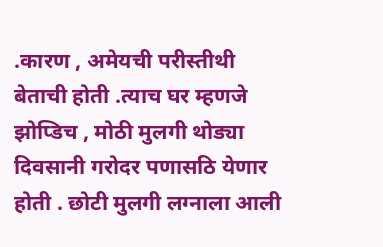.कारण , अमेयची परीस्तीथी बेताची होती .त्याच घर म्हणजे झोप्डिच , मोठी मुलगी थोड्या दिवसानी गरोदर पणासठि येणार होती . छोटी मुलगी लग्नाला आली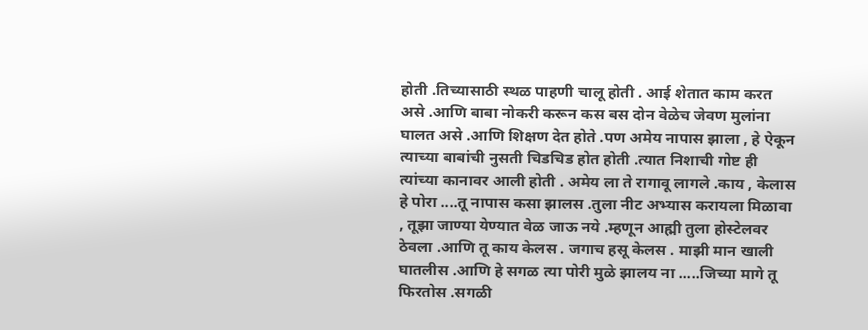होती .तिच्यासाठी स्थळ पाहणी चालू होती . आई शेतात काम करत असे .आणि बाबा नोकरी करून कस बस दोन वेळेच जेवण मुलांना घालत असे .आणि शिक्षण देत होते .पण अमेय नापास झाला , हे ऐकून त्याच्या बाबांची नुसती चिडचिड होत होती .त्यात निशाची गोष्ट ही त्यांच्या कानावर आली होती . अमेय ला ते रागावू लागले .काय , केलास हे पोरा ....तू नापास कसा झालस .तुला नीट अभ्यास करायला मिळावा , तूझा जाण्या येण्यात वेळ जाऊ नये .म्हणून आह्मी तुला होस्टेलवर ठेवला .आणि तू काय केलस . जगाच हसू केलस . माझी मान खाली घातलीस .आणि हे सगळ त्या पोरी मुळे झालय ना .....जिच्या मागे तू फिरतोस .सगळी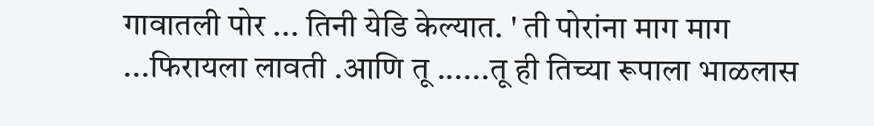गावातली पोर ... तिनी येडि केल्यात. ' ती पोरांना माग माग ...फिरायला लावती .आणि तू ......तू ही तिच्या रूपाला भाळलास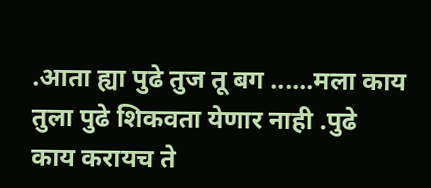.आता ह्या पुढे तुज तू बग ......मला काय तुला पुढे शिकवता येणार नाही .पुढे काय करायच ते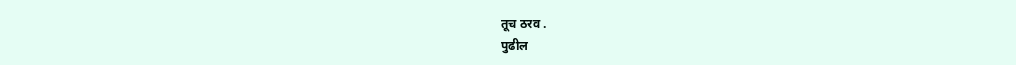तूच ठरव .
पुढील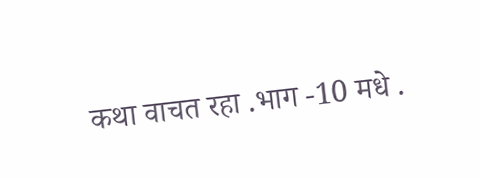कथा वाचत रहा .भाग -10 मधे .